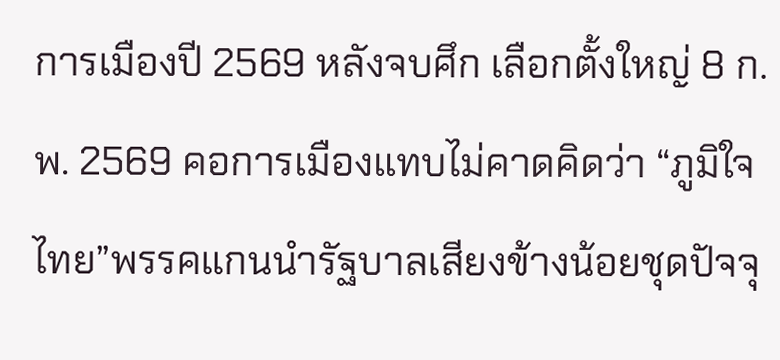การเมืองปี 2569 หลังจบศึก เลือกตั้งใหญ่ 8 ก.พ. 2569 คอการเมืองแทบไม่คาดคิดว่า “ภูมิใจไทย”พรรคแกนนำรัฐบาลเสียงข้างน้อยชุดปัจจุ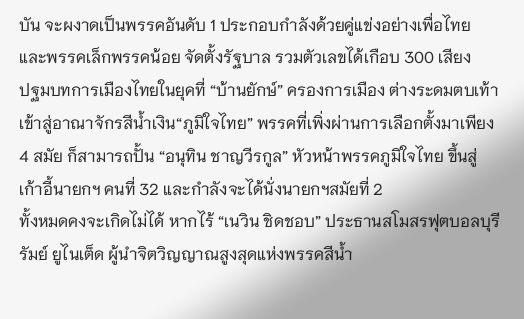บัน จะผงาดเป็นพรรคอันดับ 1 ประกอบกำลังด้วยคู่แข่งอย่างเพื่อไทย และพรรคเล็กพรรคน้อย จัดตั้งรัฐบาล รวมตัวเลขได้เกือบ 300 เสียง
ปฐมบทการเมืองไทยในยุคที่ “บ้านยักษ์” ครองการเมือง ต่างระดมตบเท้าเข้าสู่อาณาจักรสีน้ำเงิน“ภูมิใจไทย” พรรคที่เพิ่งผ่านการเลือกตั้งมาเพียง 4 สมัย ก็สามารถปั้น “อนุทิน ชาญวีรกูล” หัวหน้าพรรคภูมิใจไทย ขึ้นสู่เก้าอี้นายกฯ คนที่ 32 และกำลังจะได้นั่งนายกฯสมัยที่ 2
ทั้งหมดคงจะเกิดไม่ได้ หากไร้ “เนวิน ชิดชอบ” ประธานสโมสรฟุตบอลบุรีรัมย์ ยูไนเต็ด ผู้นำจิตวิญญาณสูงสุดแห่งพรรคสีน้ำ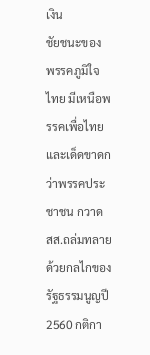เงิน
ชัยชนะของ พรรคภูมิใจไทย มีเหนือพรรคเพื่อไทย และเด็ดขาดกว่าพรรคประชาชน กวาด สส.ถล่มทลายด้วยกลไกของรัฐธรรมนูญปี 2560 กติกา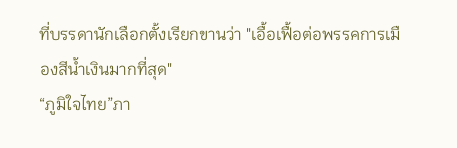ที่บรรดานักเลือกตั้งเรียกขานว่า "เอื้อเฟื้อต่อพรรคการเมืองสีน้ำเงินมากที่สุด"
“ภูมิใจไทย”ภา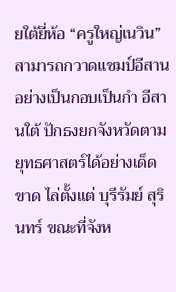ยใต้ยี่ห้อ “ครูใหญ่เนวิน” สามารถกวาดแชมป์อีสานอย่างเป็นกอบเป็นกำ อีสานใต้ ปักธงยกจังหวัดตามยุทธศาสตร์ได้อย่างเด็ดขาด ไล่ตั้งแต่ บุรีรัมย์ สุรินทร์ ขณะที่จังห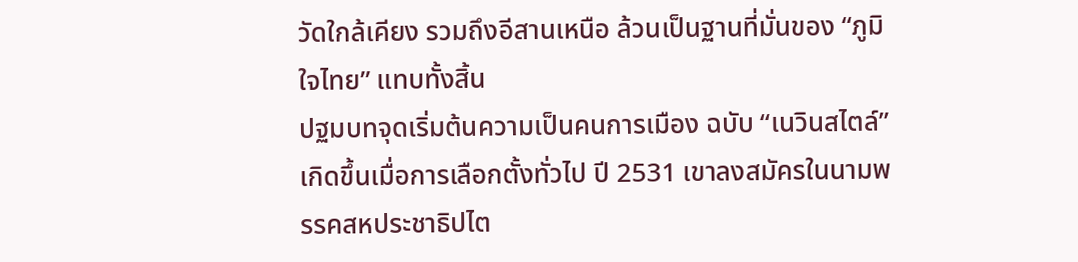วัดใกล้เคียง รวมถึงอีสานเหนือ ล้วนเป็นฐานที่มั่นของ “ภูมิใจไทย” แทบทั้งสิ้น
ปฐมบทจุดเริ่มต้นความเป็นคนการเมือง ฉบับ “เนวินสไตล์” เกิดขึ้นเมื่อการเลือกตั้งทั่วไป ปี 2531 เขาลงสมัครในนามพรรคสหประชาธิปไต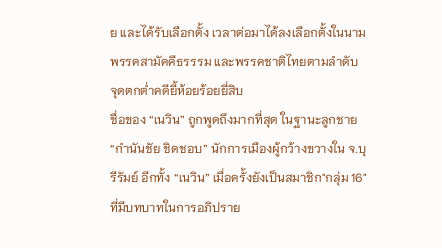ย และได้รับเลือกตั้ง เวลาต่อมาได้ลงเลือกตั้งในนามพรรคสามัคคีธรรรม และพรรคชาติไทยตามลำดับ
จุดตกต่ำคดียี้ห้อยร้อยยี่สิบ
ชื่อของ “เนวิน” ถูกพูดถึงมากที่สุด ในฐานะลูกชาย“กำนันชัย ชิดชอบ” นักการเมืองผู้กว้างขวางใน จ.บุรีรัมย์ อีกทั้ง “เนวิน” เมื่อครั้งยังเป็นสมาชิก"กลุ่ม 16" ที่มีบทบาทในการอภิปราย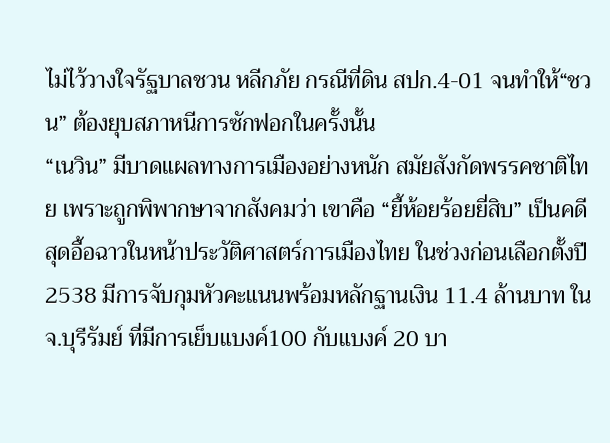ไม่ไว้วางใจรัฐบาลชวน หลีกภัย กรณีที่ดิน สปก.4-01 จนทำให้“ชวน” ต้องยุบสภาหนีการซักฟอกในครั้งนั้น
“เนวิน” มีบาดแผลทางการเมืองอย่างหนัก สมัยสังกัดพรรคชาติไทย เพราะถูกพิพากษาจากสังคมว่า เขาคือ “ยี้ห้อยร้อยยี่สิบ” เป็นคดีสุดอื้อฉาวในหน้าประวัติศาสตร์การเมืองไทย ในช่วงก่อนเลือกตั้งปี 2538 มีการจับกุมหัวคะแนนพร้อมหลักฐานเงิน 11.4 ล้านบาท ใน จ.บุรีรัมย์ ที่มีการเย็บแบงค์100 กับแบงค์ 20 บา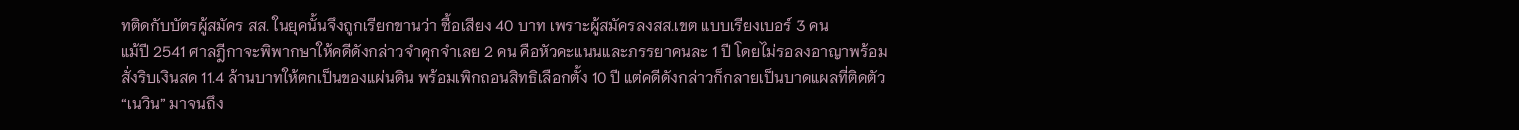ทติดกับบัตรผู้สมัคร สส. ในยุคนั้นจึงถูกเรียกขานว่า ซื้อเสียง 40 บาท เพราะผู้สมัครลงสส.เขต แบบเรียงเบอร์ 3 คน
แม้ปี 2541 ศาลฎีกาจะพิพากษาให้คดีดังกล่าวจำคุกจำเลย 2 คน คือหัวคะแนนและภรรยาคนละ 1 ปี โดยไม่รอลงอาญาพร้อมสั่งริบเงินสด 11.4 ล้านบาทให้ตกเป็นของแผ่นดิน พร้อมเพิกถอนสิทธิเลือกตั้ง 10 ปี แต่คดีดังกล่าวก็กลายเป็นบาดแผลที่ติดตัว “เนวิน” มาจนถึง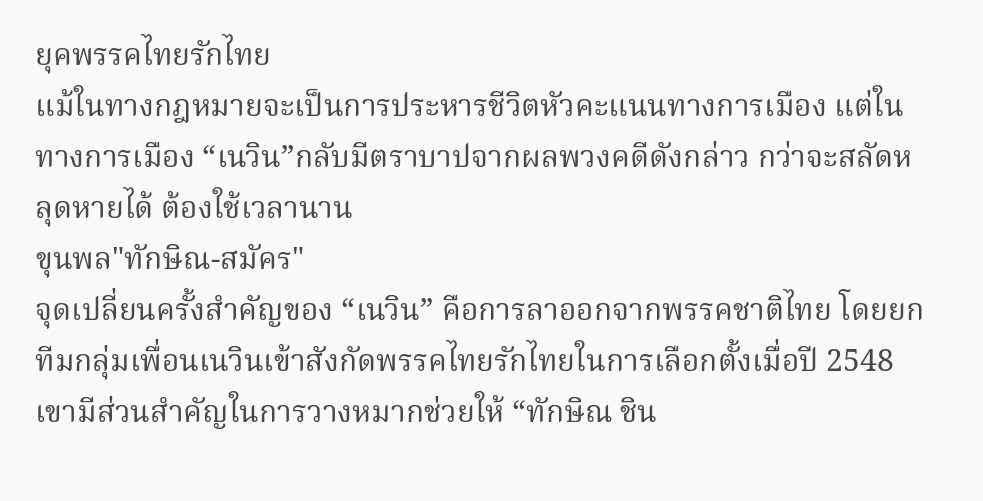ยุคพรรคไทยรักไทย
แม้ในทางกฎหมายจะเป็นการประหารชีวิตหัวคะแนนทางการเมือง แต่ในทางการเมือง “เนวิน”กลับมีตราบาปจากผลพวงคดีดังกล่าว กว่าจะสลัดหลุดหายได้ ต้องใช้เวลานาน
ขุนพล"ทักษิณ-สมัคร"
จุดเปลี่ยนครั้งสำคัญของ “เนวิน” คือการลาออกจากพรรคชาติไทย โดยยกทีมกลุ่มเพื่อนเนวินเข้าสังกัดพรรคไทยรักไทยในการเลือกตั้งเมื่อปี 2548 เขามีส่วนสำคัญในการวางหมากช่วยให้ “ทักษิณ ชิน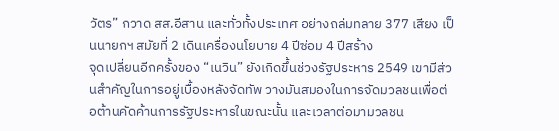วัตร” กวาด สส.อีสาน และทั่วทั้งประเทศ อย่างถล่มทลาย 377 เสียง เป็นนายกฯ สมัยที่ 2 เดินเครื่องนโยบาย 4 ปีซ่อม 4 ปีสร้าง
จุดเปลี่ยนอีกครั้งของ “เนวิน” ยังเกิดขึ้นช่วงรัฐประหาร 2549 เขามีส่วนสำคัญในการอยู่เบื้องหลังจัดทัพ วางมันสมองในการจัดมวลชนเพื่อต่อต้านคัดค้านการรัฐประหารในขณะนั้น และเวลาต่อมามวลชน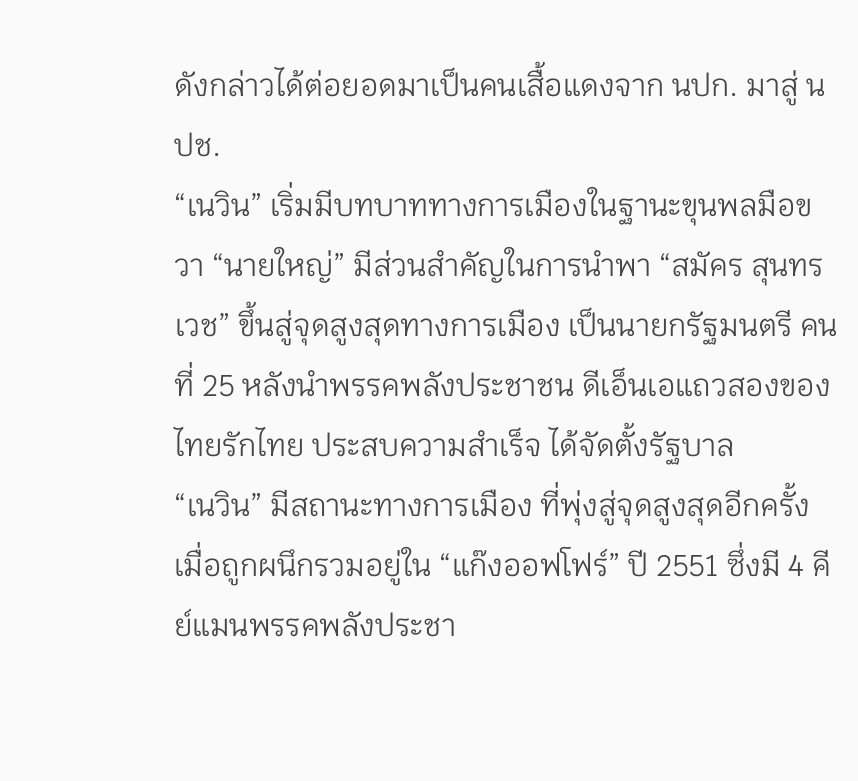ดังกล่าวได้ต่อยอดมาเป็นคนเสื้อแดงจาก นปก. มาสู่ นปช.
“เนวิน” เริ่มมีบทบาททางการเมืองในฐานะขุนพลมือขวา “นายใหญ่” มีส่วนสำคัญในการนำพา “สมัคร สุนทรเวช” ขึ้นสู่จุดสูงสุดทางการเมือง เป็นนายกรัฐมนตรี คนที่ 25 หลังนำพรรคพลังประชาชน ดีเอ็นเอแถวสองของไทยรักไทย ประสบความสำเร็จ ได้จัดตั้งรัฐบาล
“เนวิน” มีสถานะทางการเมือง ที่พุ่งสู่จุดสูงสุดอีกครั้ง เมื่อถูกผนึกรวมอยู่ใน “แก๊งออฟโฟร์” ปี 2551 ซึ่งมี 4 คีย์แมนพรรคพลังประชา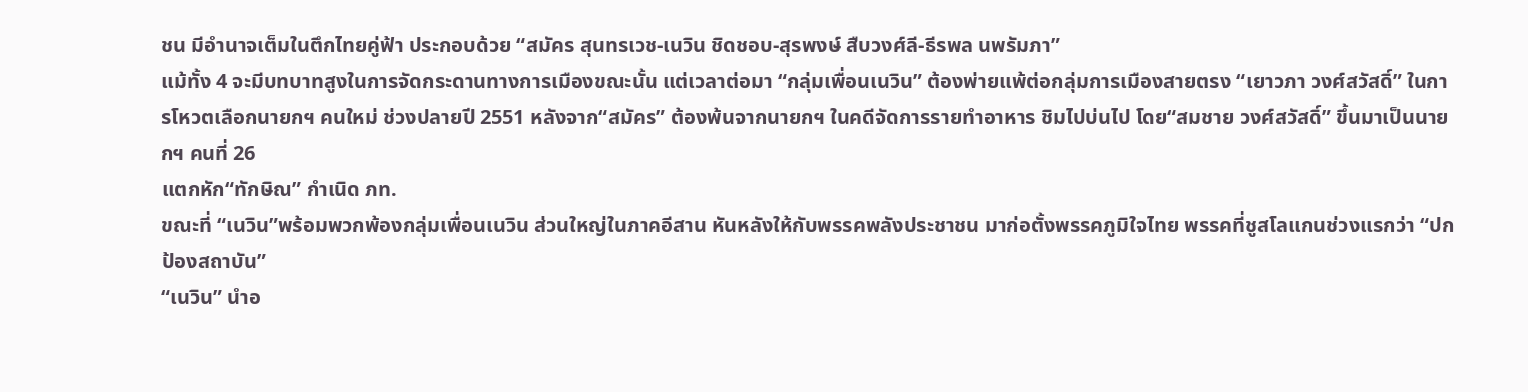ชน มีอำนาจเต็มในตึกไทยคู่ฟ้า ประกอบด้วย “สมัคร สุนทรเวช-เนวิน ชิดชอบ-สุรพงษ์ สืบวงศ์ลี-ธีรพล นพรัมภา”
แม้ทั้ง 4 จะมีบทบาทสูงในการจัดกระดานทางการเมืองขณะนั้น แต่เวลาต่อมา “กลุ่มเพื่อนเนวิน” ต้องพ่ายแพ้ต่อกลุ่มการเมืองสายตรง “เยาวภา วงศ์สวัสดิ์” ในการโหวตเลือกนายกฯ คนใหม่ ช่วงปลายปี 2551 หลังจาก“สมัคร” ต้องพ้นจากนายกฯ ในคดีจัดการรายทำอาหาร ชิมไปบ่นไป โดย“สมชาย วงศ์สวัสดิ์” ขึ้นมาเป็นนายกฯ คนที่ 26
แตกหัก“ทักษิณ” กำเนิด ภท.
ขณะที่ “เนวิน”พร้อมพวกพ้องกลุ่มเพื่อนเนวิน ส่วนใหญ่ในภาคอีสาน หันหลังให้กับพรรคพลังประชาชน มาก่อตั้งพรรคภูมิใจไทย พรรคที่ชูสโลแกนช่วงแรกว่า “ปกป้องสถาบัน”
“เนวิน” นำอ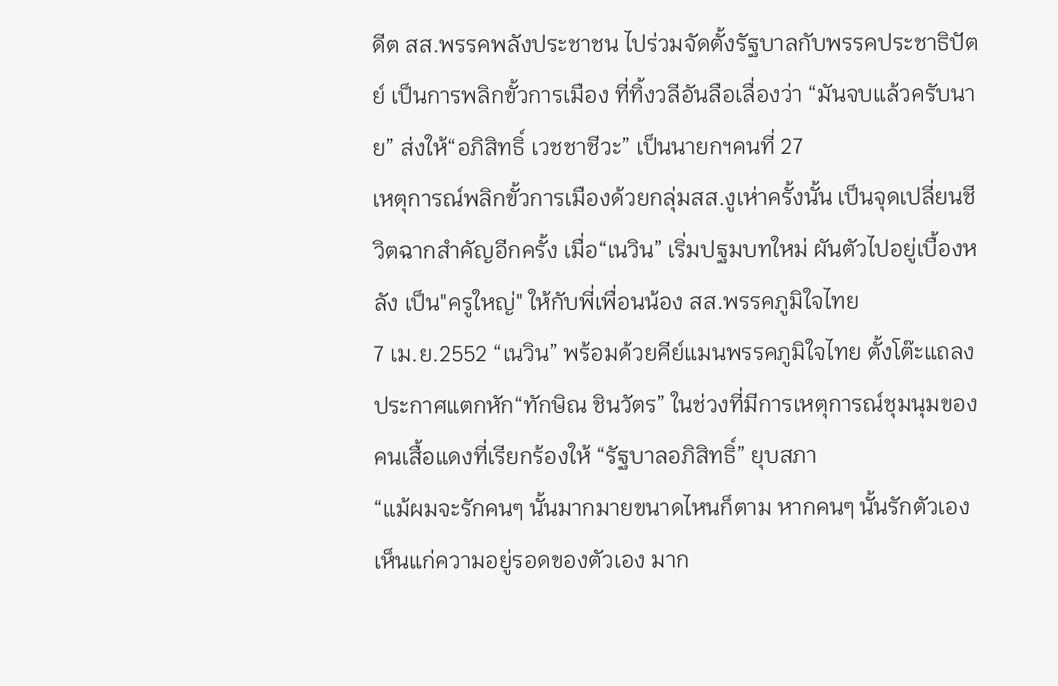ดีต สส.พรรคพลังประชาชน ไปร่วมจัดตั้งรัฐบาลกับพรรคประชาธิปัตย์ เป็นการพลิกขั้วการเมือง ที่ทิ้งวลีอันลือเลื่องว่า “มันจบแล้วครับนาย” ส่งให้“อภิสิทธิ์ เวชชาชีวะ” เป็นนายกฯคนที่ 27
เหตุการณ์พลิกขั้วการเมืองด้วยกลุ่มสส.งูเห่าครั้งนั้น เป็นจุดเปลี่ยนชีวิตฉากสำคัญอีกครั้ง เมื่อ“เนวิน” เริ่มปฐมบทใหม่ ผันตัวไปอยู่เบื้องหลัง เป็น"ครูใหญ่" ให้กับพี่เพื่อนน้อง สส.พรรคภูมิใจไทย
7 เม.ย.2552 “เนวิน” พร้อมด้วยคีย์แมนพรรคภูมิใจไทย ตั้งโต๊ะแถลง ประกาศแตกหัก“ทักษิณ ชินวัตร” ในช่วงที่มีการเหตุการณ์ชุมนุมของคนเสื้อแดงที่เรียกร้องให้ “รัฐบาลอภิสิทธิ์” ยุบสภา
“แม้ผมจะรักคนๆ นั้นมากมายขนาดไหนก็ตาม หากคนๆ นั้นรักตัวเอง เห็นแก่ความอยู่รอดของตัวเอง มาก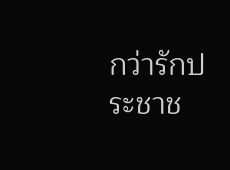กว่ารักประชาช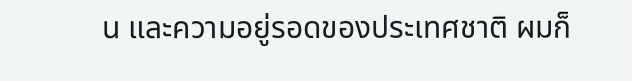น และความอยู่รอดของประเทศชาติ ผมก็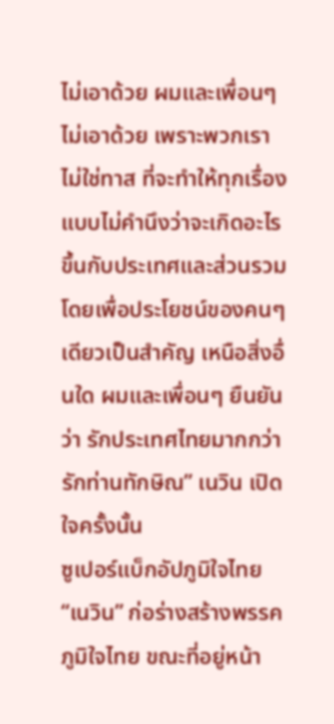ไม่เอาด้วย ผมและเพื่อนๆ ไม่เอาด้วย เพราะพวกเราไม่ใช่ทาส ที่จะทำให้ทุกเรื่อง แบบไม่คำนึงว่าจะเกิดอะไรขึ้นกับประเทศและส่วนรวม โดยเพื่อประโยชน์ของคนๆ เดียวเป็นสำคัญ เหนือสิ่งอื่นใด ผมและเพื่อนๆ ยืนยันว่า รักประเทศไทยมากกว่ารักท่านทักษิณ” เนวิน เปิดใจครั้งนั้น
ซูเปอร์แบ็กอัปภูมิใจไทย
“เนวิน” ก่อร่างสร้างพรรคภูมิใจไทย ขณะที่อยู่หน้า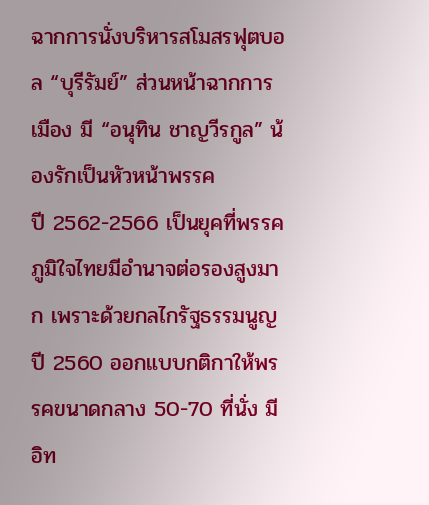ฉากการนั่งบริหารสโมสรฟุตบอล “บุรีรัมย์” ส่วนหน้าฉากการเมือง มี “อนุทิน ชาญวีรกูล” น้องรักเป็นหัวหน้าพรรค
ปี 2562-2566 เป็นยุคที่พรรคภูมิใจไทยมีอำนาจต่อรองสูงมาก เพราะด้วยกลไกรัฐธรรมนูญปี 2560 ออกแบบกติกาให้พรรคขนาดกลาง 50-70 ที่นั่ง มีอิท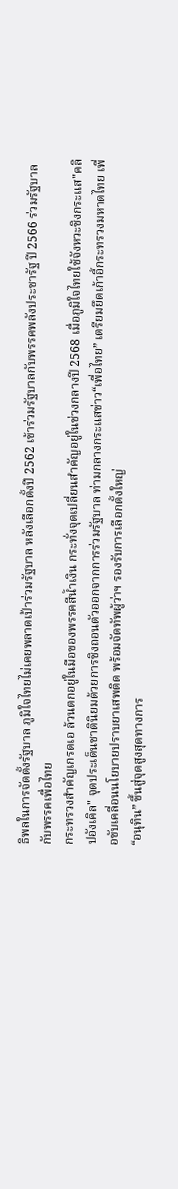ธิพลในการจัดตั้งรัฐบาล ภูมิใจไทยไม่เคยพลาดเป้าร่วมรัฐบาล หลังเลือกตั้งปี 2562 เข้าร่วมรัฐบาลกับพรรคพลังประชารัฐ ปี 2566 ร่วมรัฐบาลกับพรรคเพื่อไทย
กระทรวงสำคัญเกรดเอ ล้วนตกอยู่ในมือของพรรคสีน้ำเงิน กระทั่งจุดเปลี่ยนสำคัญอยู่ในช่วงกลางปี 2568 เมื่อภูมิใจไทยใช้จังหวะชิงกระแส"คลิปอังเคิล" จุดประเด็นชาตินิยมด้วยการชิงถอนตัวออกจากการร่วมรัฐบาล ท่ามกลางกระแสข่าว“เพื่อไทย” เตรียมยึดเก้าอี้กระทรวงมหาดไทย เพื่อขับเคลื่อนนโยบายปราบยาเสพติด พร้อมจัดทัพผู้ว่าฯ รองรับการเลือกตั้งใหญ่
“อนุทิน” ขึ้นสู่จุดสูงสุดทางการ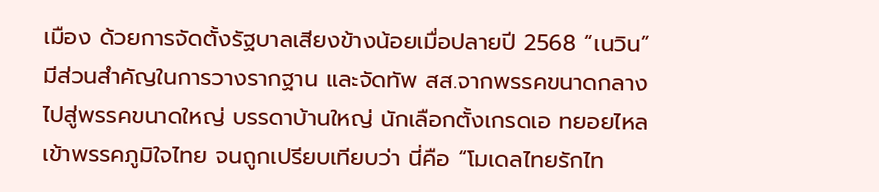เมือง ด้วยการจัดตั้งรัฐบาลเสียงข้างน้อยเมื่อปลายปี 2568 “เนวิน” มีส่วนสำคัญในการวางรากฐาน และจัดทัพ สส.จากพรรคขนาดกลางไปสู่พรรคขนาดใหญ่ บรรดาบ้านใหญ่ นักเลือกตั้งเกรดเอ ทยอยไหลเข้าพรรคภูมิใจไทย จนถูกเปรียบเทียบว่า นี่คือ “โมเดลไทยรักไท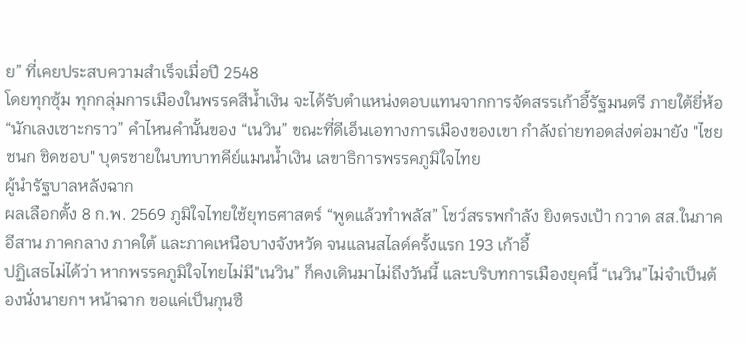ย” ที่เคยประสบความสำเร็จเมื่อปี 2548
โดยทุกซุ้ม ทุกกลุ่มการเมืองในพรรคสีน้ำเงิน จะได้รับตำแหน่งตอบแทนจากการจัดสรรเก้าอี้รัฐมนตรี ภายใต้ยี่ห้อ “นักเลงเซาะกราว” คำไหนคำนั้นของ “เนวิน” ขณะที่ดีเอ็นเอทางการเมืองของเขา กำลังถ่ายทอดส่งต่อมายัง "ไชยชนก ชิดชอบ" บุตรชายในบทบาทคีย์แมนน้ำเงิน เลขาธิการพรรคภูมิใจไทย
ผู้นำรัฐบาลหลังฉาก
ผลเลือกตั้ง 8 ก.พ. 2569 ภูมิใจไทยใช้ยุทธศาสตร์ “พูดแล้วทำพลัส” โชว์สรรพกำลัง ยิงตรงเป้า กวาด สส.ในภาคอีสาน ภาคกลาง ภาคใต้ และภาคเหนือบางจังหวัด จนแลนสไลด์ครั้งแรก 193 เก้าอี้
ปฏิเสธไม่ได้ว่า หากพรรคภูมิใจไทยไม่มี"เนวิน” ก็คงเดินมาไม่ถึงวันนี้ และบริบทการเมืองยุคนี้ “เนวิน”ไม่จำเป็นต้องนั่งนายกฯ หน้าฉาก ขอแค่เป็นกุนซื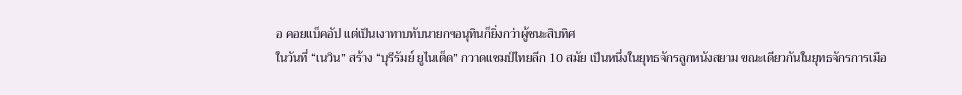อ คอยแบ็คอัป แต่เป็นเงาทาบทับนายกฯอนุทินก็ยิ่งกว่าผู้ชนะสิบทิศ
ในวันที่ “เนวิน” สร้าง “บุรีรัมย์ ยูไนเต็ด” กวาดแชมป์ไทยลีก 10 สมัย เป็นหนึ่งในยุทธจักรลูกหนังสยาม ขณะเดียวกันในยุทธจักรการเมือ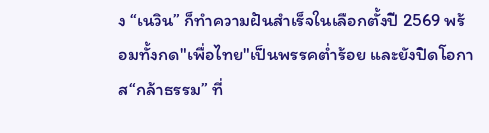ง “เนวิน” ก็ทำความฝันสำเร็จในเลือกตั้งปี 2569 พร้อมทั้งกด"เพื่อไทย"เป็นพรรคต่ำร้อย และยังปิดโอกาส“กล้าธรรม” ที่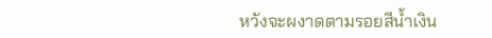หวังจะผงาดตามรอยสีน้ำเงิน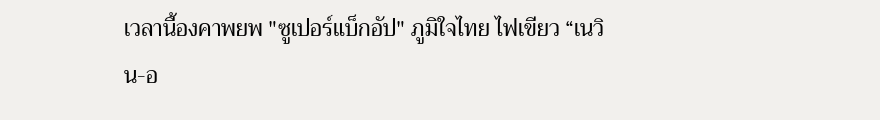เวลานี้องคาพยพ "ซูเปอร์แบ็กอัป" ภูมิใจไทย ไฟเขียว “เนวิน-อ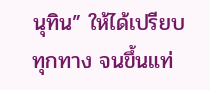นุทิน” ให้ได้เปรียบทุกทาง จนขึ้นแท่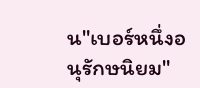น"เบอร์หนึ่งอนุรักษนิยม"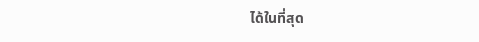ได้ในที่สุด